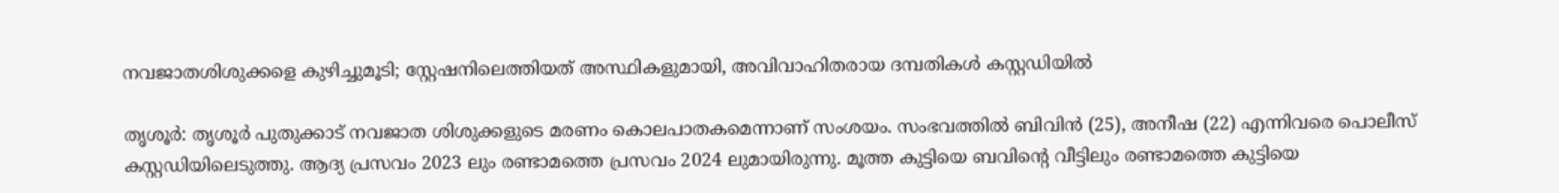നവജാതശിശുക്കളെ കുഴിച്ചുമൂടി; സ്റ്റേഷനിലെത്തിയത് അസ്ഥികളുമായി, അവിവാഹിതരായ ദമ്പതികൾ കസ്റ്റഡിയിൽ

തൃശൂർ: തൃശൂര്‍ പുതുക്കാട് നവജാത ശിശുക്കളുടെ മരണം കൊലപാതകമെന്നാണ് സംശയം. സംഭവത്തില്‍ ബിവിന്‍ (25), അനീഷ (22) എന്നിവരെ പൊലീസ് കസ്റ്റഡിയിലെടുത്തു. ആദ്യ പ്രസവം 2023 ലും രണ്ടാമത്തെ പ്രസവം 2024 ലുമായിരുന്നു. മൂത്ത കുട്ടിയെ ബവിന്‍റെ വീട്ടിലും രണ്ടാമത്തെ കുട്ടിയെ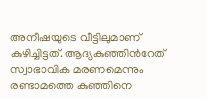അനീഷയുടെ വീട്ടിലുമാണ് കുഴിച്ചിട്ടത്. ആദ്യകുഞ്ഞിന്‍റേത് സ്വാഭാവിക മരണമെന്നും രണ്ടാമത്തെ കുഞ്ഞിനെ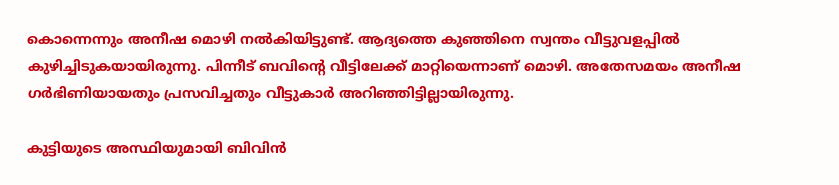കൊന്നെന്നും അനീഷ മൊഴി നല്‍കിയിട്ടുണ്ട്. ആദ്യത്തെ കുഞ്ഞിനെ സ്വന്തം വീട്ടുവളപ്പില്‍ കുഴിച്ചിടുകയായിരുന്നു. പിന്നീട് ബവിന്റെ വീട്ടിലേക്ക് മാറ്റിയെന്നാണ് മൊഴി. അതേസമയം അനീഷ ഗര്‍ഭിണിയായതും പ്രസവിച്ചതും വീട്ടുകാര്‍ അറിഞ്ഞിട്ടില്ലായിരുന്നു.

കുട്ടിയുടെ അസ്ഥിയുമായി ബിവിന്‍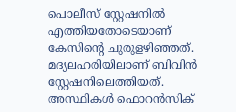പൊലീസ് സ്റ്റേഷനില്‍ എത്തിയതോടെയാണ് കേസിന്‍റെ ചുരുളഴിഞ്ഞത്. മദ്യലഹരിയിലാണ് ബിവിന്‍ സ്റ്റേഷനിലെത്തിയത്. അസ്ഥികള്‍ ഫൊറന്‍സിക്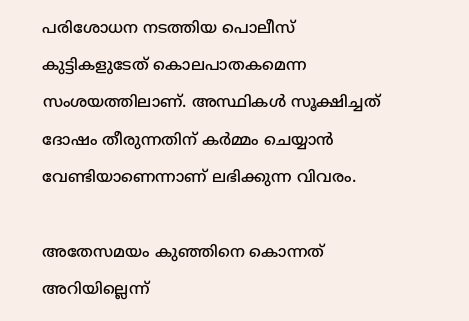പരിശോധന നടത്തിയ പൊലീസ് കുട്ടികളുടേത് കൊലപാതകമെന്ന സംശയത്തിലാണ്. അസ്ഥികള്‍ സൂക്ഷിച്ചത് ദോഷം തീരുന്നതിന് കർമ്മം ചെയ്യാൻ വേണ്ടിയാണെന്നാണ് ലഭിക്കുന്ന വിവരം.

അതേസമയം കുഞ്ഞിനെ കൊന്നത് അറിയില്ലെന്ന്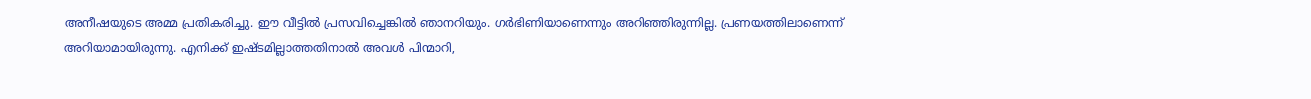അനീഷയുടെ അമ്മ പ്രതികരിച്ചു. ഈ വീട്ടില്‍ പ്രസവിച്ചെങ്കില്‍ ഞാനറിയും. ഗര്‍ഭിണിയാണെന്നും അറിഞ്ഞിരുന്നില്ല. പ്രണയത്തിലാണെന്ന് അറിയാമായിരുന്നു. എനിക്ക് ഇഷ്ടമില്ലാത്തതിനാല്‍ അവള്‍ പിന്മാറി,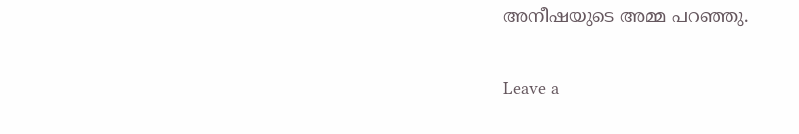അനീഷയുടെ അമ്മ പറഞ്ഞു.

Leave a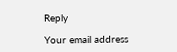Reply

Your email address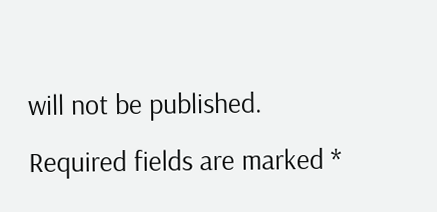will not be published. Required fields are marked *